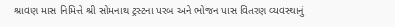શ્રાવણ માસ નિમિત્તે શ્રી સોમનાથ ટ્રસ્ટના પરબ અને ભોજન પાસ વિતરણ વ્યવસ્થાનું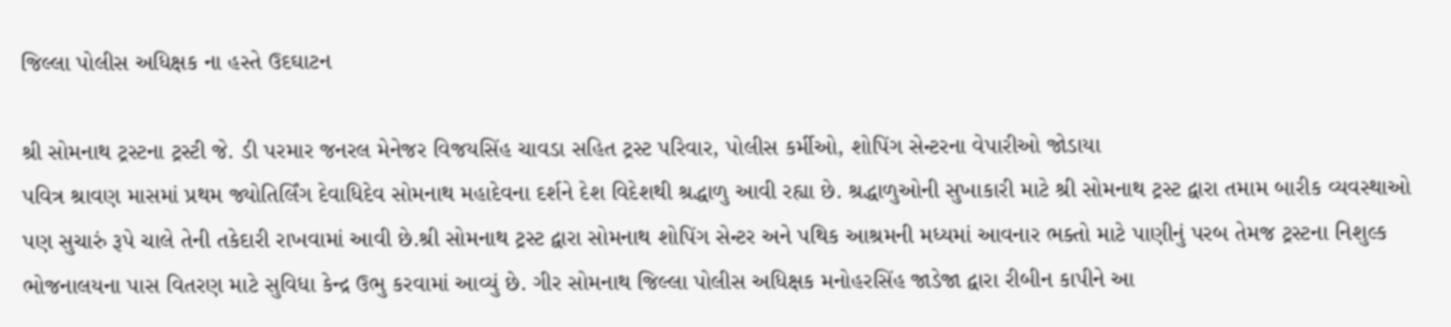જિલ્લા પોલીસ અધિક્ષક ના હસ્તે ઉદઘાટન

શ્રી સોમનાથ ટ્રસ્ટના ટ્રસ્ટી જે. ડી પરમાર જનરલ મેનેજર વિજયસિંહ ચાવડા સહિત ટ્રસ્ટ પરિવાર, પોલીસ કર્મીઓ, શોપિંગ સેન્ટરના વેપારીઓ જોડાયા
પવિત્ર શ્રાવણ માસમાં પ્રથમ જ્યોતિર્લિંગ દેવાધિદેવ સોમનાથ મહાદેવના દર્શને દેશ વિદેશથી શ્રદ્ધાળુ આવી રહ્યા છે. શ્રદ્ધાળુઓની સુખાકારી માટે શ્રી સોમનાથ ટ્રસ્ટ દ્વારા તમામ બારીક વ્યવસ્થાઓ પણ સુચારું રૂપે ચાલે તેની તકેદારી રાખવામાં આવી છે.શ્રી સોમનાથ ટ્રસ્ટ દ્વારા સોમનાથ શોપિંગ સેન્ટર અને પથિક આશ્રમની મધ્યમાં આવનાર ભક્તો માટે પાણીનું પરબ તેમજ ટ્રસ્ટના નિશુલ્ક ભોજનાલયના પાસ વિતરણ માટે સુવિધા કેન્દ્ર ઉભુ કરવામાં આવ્યું છે. ગીર સોમનાથ જિલ્લા પોલીસ અધિક્ષક મનોહરસિંહ જાડેજા દ્વારા રીબીન કાપીને આ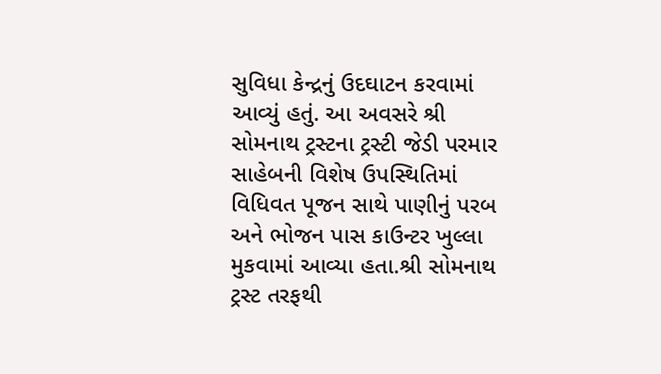સુવિધા કેન્દ્રનું ઉદઘાટન કરવામાં આવ્યું હતું. આ અવસરે શ્રી સોમનાથ ટ્રસ્ટના ટ્રસ્ટી જેડી પરમાર સાહેબની વિશેષ ઉપસ્થિતિમાં વિધિવત પૂજન સાથે પાણીનું પરબ અને ભોજન પાસ કાઉન્ટર ખુલ્લા મુકવામાં આવ્યા હતા.શ્રી સોમનાથ ટ્રસ્ટ તરફથી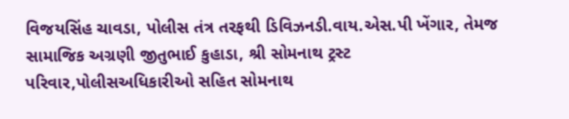વિજયસિંહ ચાવડા, પોલીસ તંત્ર તરફથી ડિવિઝનડી.વાય.એસ.પી ખેંગાર, તેમજ સામાજિક અગ્રણી જીતુભાઈ કુહાડા, શ્રી સોમનાથ ટ્રસ્ટ પરિવાર,પોલીસઅધિકારીઓ સહિત સોમનાથ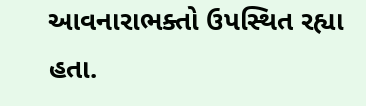આવનારાભક્તો ઉપસ્થિત રહ્યા હતા.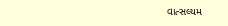વાત્સલ્યમ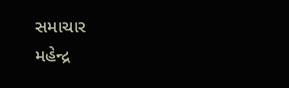સમાચાર
મહેન્દ્ર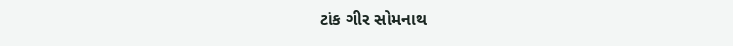ટાંક ગીર સોમનાથ